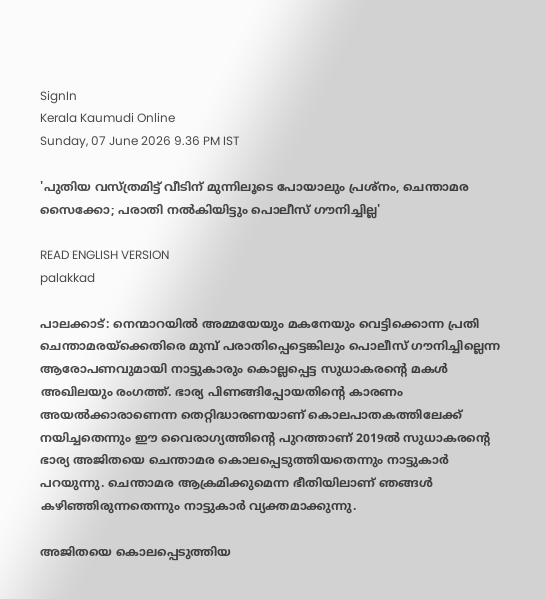SignIn
Kerala Kaumudi Online
Sunday, 07 June 2026 9.36 PM IST

'പുതിയ വസ്ത്രമിട്ട് വീടിന് മുന്നിലൂടെ പോയാലും പ്രശ്നം, ചെന്താമര സൈക്കോ; പരാതി നൽകിയിട്ടും പൊലീസ് ഗൗനിച്ചില്ല'

READ ENGLISH VERSION
palakkad

പാലക്കാട്: നെന്മാറയിൽ അമ്മയേയും മകനേയും വെട്ടിക്കൊന്ന പ്രതി ചെന്താമരയ്‌ക്കെതിരെ മുമ്പ് പരാതിപ്പെട്ടെങ്കിലും പൊലീസ് ഗൗനിച്ചില്ലെന്ന ആരോപണവുമായി നാട്ടുകാരും കൊല്ലപ്പെട്ട സുധാകരന്റെ മകൾ അഖിലയും രംഗത്ത്. ഭാര്യ പിണങ്ങിപ്പോയതിന്റെ കാരണം അയൽക്കാരാണെന്ന തെറ്റിദ്ധാരണയാണ് കൊലപാതകത്തിലേക്ക് നയിച്ചതെന്നും ഈ വൈരാഗ്യത്തിന്റെ പുറത്താണ് 2019ൽ സുധാകരന്റെ ഭാര്യ അജിതയെ ചെന്താമര കൊലപ്പെടുത്തിയതെന്നും നാട്ടുകാർ പറയുന്നു. ചെന്താമര ആക്രമിക്കുമെന്ന ഭീതിയിലാണ് ഞങ്ങൾ കഴിഞ്ഞിരുന്നതെന്നും നാട്ടുകാർ വ്യക്തമാക്കുന്നു.

അജിതയെ കൊലപ്പെടുത്തിയ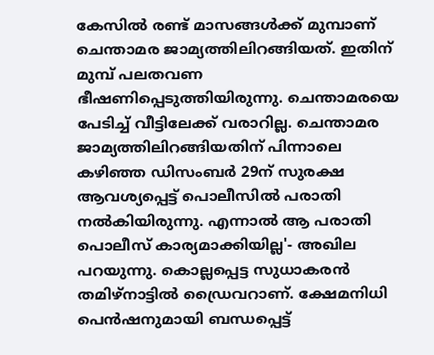കേസിൽ രണ്ട് മാസങ്ങൾക്ക് മുമ്പാണ് ചെന്താമര ജാമ്യത്തിലിറങ്ങിയത്. ഇതിന് മുമ്പ് പലതവണ ഭീഷണിപ്പെടുത്തിയിരുന്നു. ചെന്താമരയെ പേടിച്ച് വീട്ടിലേക്ക് വരാറില്ല. ചെന്താമര ജാമ്യത്തിലിറങ്ങിയതിന് പിന്നാലെ കഴിഞ്ഞ ഡിസംബർ 29ന് സുരക്ഷ ആവശ്യപ്പെട്ട് പൊലീസിൽ പരാതി നൽകിയിരുന്നു. എന്നാൽ ആ പരാതി പൊലീസ് കാര്യമാക്കിയില്ല'- അഖില പറയുന്നു. കൊല്ലപ്പെട്ട സുധാകരൻ തമിഴ്നാട്ടിൽ ഡ്രൈവറാണ്. ക്ഷേമനിധി പെൻഷനുമായി ബന്ധപ്പെട്ട്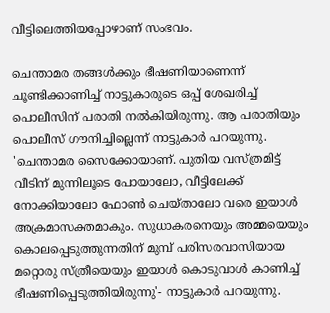വീട്ടിലെത്തിയപ്പോഴാണ് സംഭവം.

ചെന്താമര തങ്ങൾക്കും ഭീഷണിയാണെന്ന് ചൂണ്ടിക്കാണിച്ച് നാട്ടുകാരുടെ ഒപ്പ് ശേഖരിച്ച് പൊലീസിന് പരാതി നൽകിയിരുന്നു. ആ പരാതിയും പൊലീസ് ഗൗനിച്ചില്ലെന്ന് നാട്ടുകാർ പറയുന്നു. 'ചെന്താമര സൈക്കോയാണ്. പുതിയ വസ്ത്രമിട്ട് വീടിന് മുന്നിലൂടെ പോയാലോ, വീട്ടിലേക്ക് നോക്കിയാലോ ഫോൺ ചെയ്താലോ വരെ ഇയാൾ അക്രമാസക്തമാകും. സുധാകരനെയും അമ്മയെയും കൊലപ്പെടുത്തുന്നതിന് മുമ്പ് പരിസരവാസിയായ മറ്റൊരു സ്ത്രീയെയും ഇയാൾ കൊടുവാൾ കാണിച്ച് ഭീഷണിപ്പെടുത്തിയിരുന്നു'- നാട്ടുകാർ പറയുന്നു.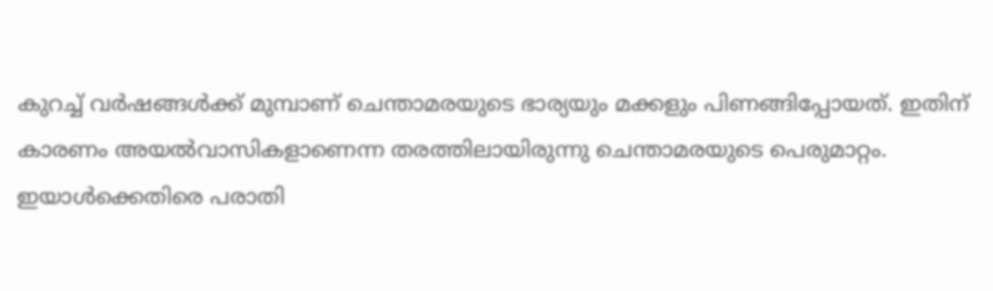കുറച്ച് വർഷങ്ങൾക്ക് മുമ്പാണ് ചെന്താമരയുടെ ഭാര്യയും മക്കളും പിണങ്ങിപ്പോയത്. ഇതിന് കാരണം അയൽവാസികളാണെന്ന തരത്തിലായിരുന്നു ചെന്താമരയുടെ പെരുമാറ്റം. ഇയാൾക്കെതിരെ പരാതി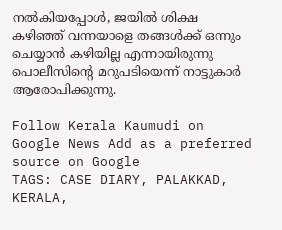നൽകിയപ്പോൾ, ജയിൽ ശിക്ഷ കഴിഞ്ഞ് വന്നയാളെ തങ്ങൾക്ക് ഒന്നും ചെയ്യാൻ കഴിയില്ല എന്നായിരുന്നു പൊലീസിന്റെ മറുപടിയെന്ന് നാട്ടുകാർ ആരോപിക്കുന്നു.

Follow Kerala Kaumudi on Google News Add as a preferred source on Google
TAGS: CASE DIARY, PALAKKAD, KERALA,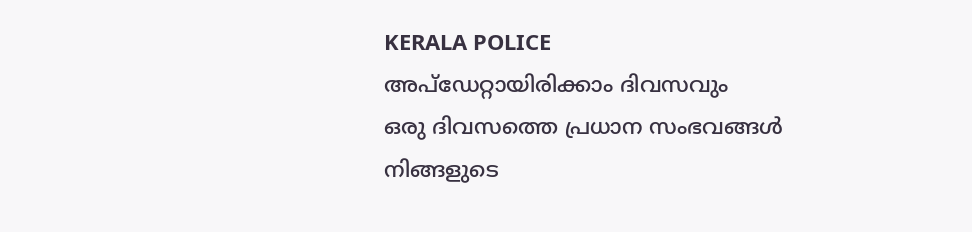KERALA POLICE
അപ്ഡേറ്റായിരിക്കാം ദിവസവും
ഒരു ദിവസത്തെ പ്രധാന സംഭവങ്ങൾ നിങ്ങളുടെ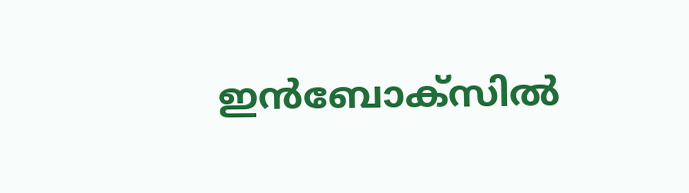ഇൻബോക്സിൽ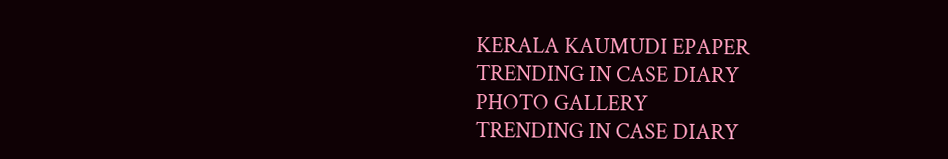KERALA KAUMUDI EPAPER
TRENDING IN CASE DIARY
PHOTO GALLERY
TRENDING IN CASE DIARY